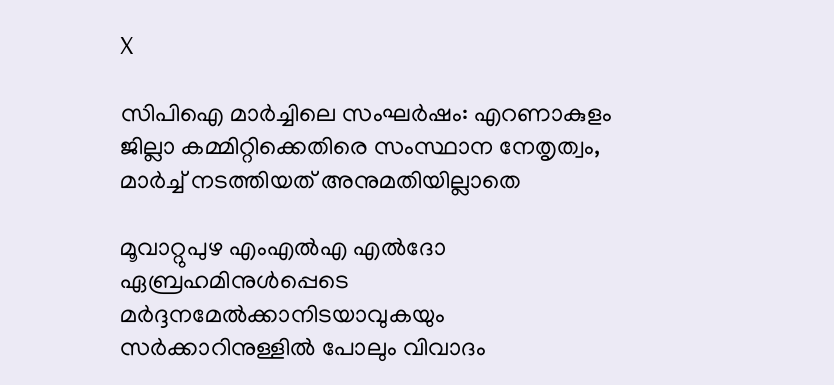X

സിപിഐ മാര്‍ച്ചിലെ സംഘര്‍ഷം: എറണാകുളം ജില്ലാ കമ്മിറ്റിക്കെതിരെ സംസ്ഥാന നേതൃത്വം, മാർച്ച് നടത്തിയത് അനുമതിയില്ലാതെ

മൂവാറ്റുപുഴ എംഎൽഎ എൽദോ ഏബ്രഹമിനുൾപ്പെടെ മർദ്ദനമേല്‍ക്കാനിടയാവുകയും സർക്കാറിനുള്ളിൽ പോലും വിവാദം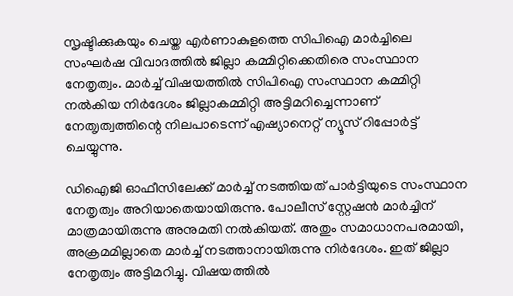സൃഷ്ടിക്കുകയും ചെയ്ത എർണാകുളത്തെ സിപിഐ മാര്‍ച്ചിലെ സംഘർഷ വിവാദത്തിൽ ജില്ലാ കമ്മിറ്റിക്കെതിരെ സംസ്ഥാന നേതൃത്വം. മാർച്ച് വിഷയത്തിൽ സിപിഐ സംസ്ഥാന കമ്മിറ്റി നൽകിയ നിർദേശം ജില്ലാകമ്മിറ്റി അട്ടിമറിച്ചെന്നാണ് നേത‍ൃത്വത്തിന്റെ നിലപാടെന്ന് എഷ്യാനെറ്റ് ന്യൂസ് റിപ്പോർട്ട് ചെയ്യുന്നു.

ഡിഐജി ഓഫീസിലേക്ക് മാർച്ച് നടത്തിയത് പാർട്ടിയുടെ സംസ്ഥാന നേതൃത്വം അറിയാതെയായിരുന്നു. പോലീസ് സ്റ്റേഷൻ മാർച്ചിന് മാത്രമായിരുന്നു അനുമതി നൽകിയത്. അതും സമാധാനപരമായി, അക്രമമില്ലാതെ മാർച്ച് നടത്താനായിരുന്നു നിർദേശം. ഇത് ജില്ലാ നേതൃത്വം അട്ടിമറിച്ചു. വിഷയത്തിൽ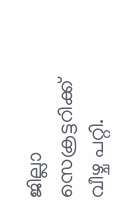ജില്ലാ സെക്രട്ടറിക്ക് വീഴ്ച പറ്റി.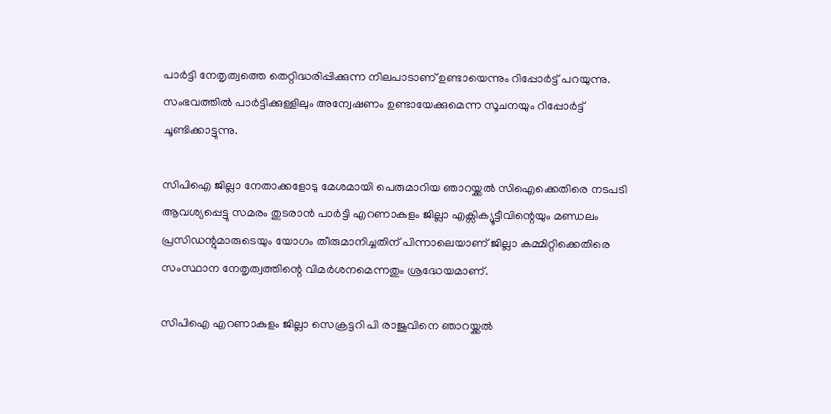പാർട്ടി നേതൃത്വത്തെ തെറ്റിദ്ധരിപ്പിക്കുന്ന നിലപാടാണ് ഉണ്ടായെന്നും റിപ്പോർട്ട് പറയുന്നു. സംഭവത്തിൽ പാർട്ടിക്കുള്ളിലും അന്വേഷണം ഉണ്ടായേക്കുമെന്ന സൂചനയും റിപ്പോർട്ട് ചൂണ്ടിക്കാട്ടുന്നു.

സിപിഐ ജില്ലാ നേതാക്കളോടു മേശമായി പെരുമാറിയ ഞാറയ്ക്കൽ സിഐക്കെതിരെ നടപടി ആവശ്യപ്പെട്ടു സമരം തുടരാൻ പാർട്ടി എറണാകുളം ജില്ലാ എക്സിക്യൂട്ടീവിന്റെയും മണ്ഡലം പ്രസിഡന്റുമാരുടെയും യോഗം തീരുമാനിച്ചതിന് പിന്നാലെയാണ് ജില്ലാ കമ്മിറ്റിക്കെതിരെ സംസ്ഥാന നേതൃത്വത്തിന്റെ വിമർശനമെന്നതും ശ്രദ്ധേയമാണ്.

സിപിഐ എറണാകുളം ജില്ലാ സെക്രട്ടറി പി രാജുവിനെ ഞാറയ്ക്കല്‍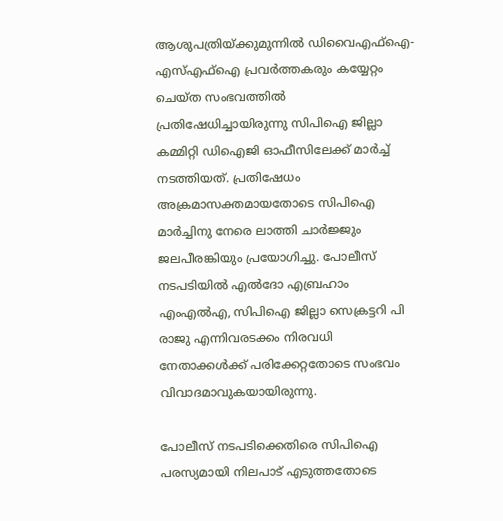ആശുപത്രിയ്ക്കുമുന്നില്‍ ഡിവൈഎഫ്ഐ- എസ്എഫ്ഐ പ്രവര്‍ത്തകരും കയ്യേറ്റം ചെയ്ത സംഭവത്തിൽ പ്രതിഷേധിച്ചായിരുന്നു സിപിഐ ജില്ലാ കമ്മിറ്റി ഡിഐജി ഓഫീസിലേക്ക് മാര്‍ച്ച് നടത്തിയത്. പ്രതിഷേധം അക്രമാസക്തമായതോടെ സിപിഐ മാര്‍ച്ചിനു നേരെ ലാത്തി ചാര്‍ജ്ജും ജലപീരങ്കിയും പ്രയോഗിച്ചു. പോലീസ് നടപടിയിൽ എല്‍ദോ എബ്രഹാം എംഎല്‍എ, സിപിഐ ജില്ലാ സെക്രട്ടറി പി രാജു എന്നിവരടക്കം നിരവധി നേതാക്കള്‍ക്ക് പരിക്കേറ്റതോടെ സംഭവം വിവാദമാവുകയായിരുന്നു.

പോലീസ് നടപടിക്കെതിരെ സിപിഐ പരസ്യമായി നിലപാട് എടുത്തതോടെ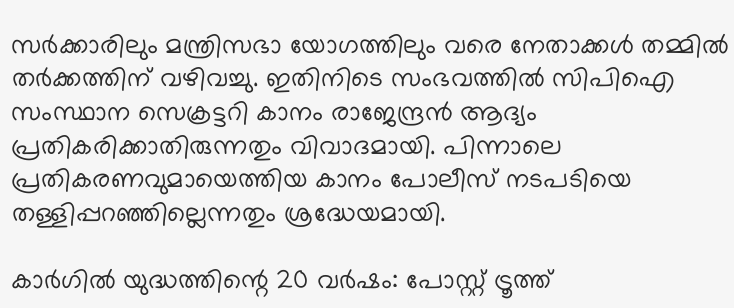സർക്കാരിലും മന്ത്രിസഭാ യോഗത്തിലും വരെ നേതാക്കൾ തമ്മിൽ തർക്കത്തിന് വഴിവച്ചു. ഇതിനിടെ സംഭവത്തിൽ സിപിഐ സംസ്ഥാന സെക്രട്ടറി കാനം രാജേന്ദ്രൻ ആദ്യം പ്രതികരിക്കാതിരുന്നതും വിവാദമായി. പിന്നാലെ പ്രതികരണവുമായെത്തിയ കാനം പോലീസ് നടപടിയെ തള്ളിപ്പറഞ്ഞില്ലെന്നതും ശ്രദ്ധേയമായി.

കാര്‍ഗില്‍ യുദ്ധത്തിന്റെ 20 വര്‍ഷം: പോസ്റ്റ് ട്രൂത്ത്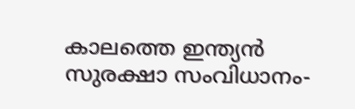കാലത്തെ ഇന്ത്യന്‍ സുരക്ഷാ സംവിധാനം-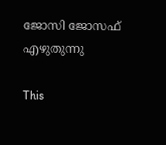ജോസി ജോസഫ് എഴുതുന്നു

This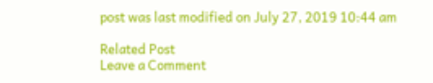post was last modified on July 27, 2019 10:44 am

Related Post
Leave a Comment